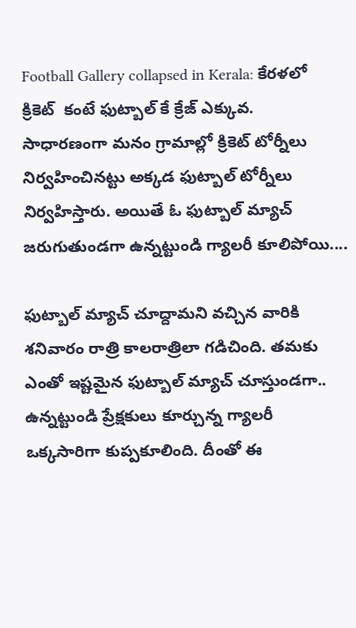Football Gallery collapsed in Kerala: కేరళలో  క్రికెట్  కంటే ఫుట్బాల్ కే క్రేజ్ ఎక్కువ.  సాధారణంగా మనం గ్రామాల్లో క్రికెట్ టోర్నీలు నిర్వహించినట్టు అక్కడ ఫుట్బాల్ టోర్నీలు నిర్వహిస్తారు. అయితే ఓ ఫుట్బాల్ మ్యాచ్ జరుగుతుండగా ఉన్నట్టుండి గ్యాలరీ కూలిపోయి....

ఫుట్బాల్ మ్యాచ్ చూద్దామని వచ్చిన వారికి శనివారం రాత్రి కాలరాత్రిలా గడిచింది. తమకు ఎంతో ఇష్టమైన ఫుట్బాల్ మ్యాచ్ చూస్తుండగా.. ఉన్నట్టుండి ప్రేక్షకులు కూర్చున్న గ్యాలరీ ఒక్కసారిగా కుప్పకూలింది. దీంతో ఈ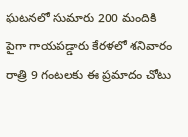ఘటనలో సుమారు 200 మందికి పైగా గాయపడ్డారు కేరళలో శనివారం రాత్రి 9 గంటలకు ఈ ప్రమాదం చోటు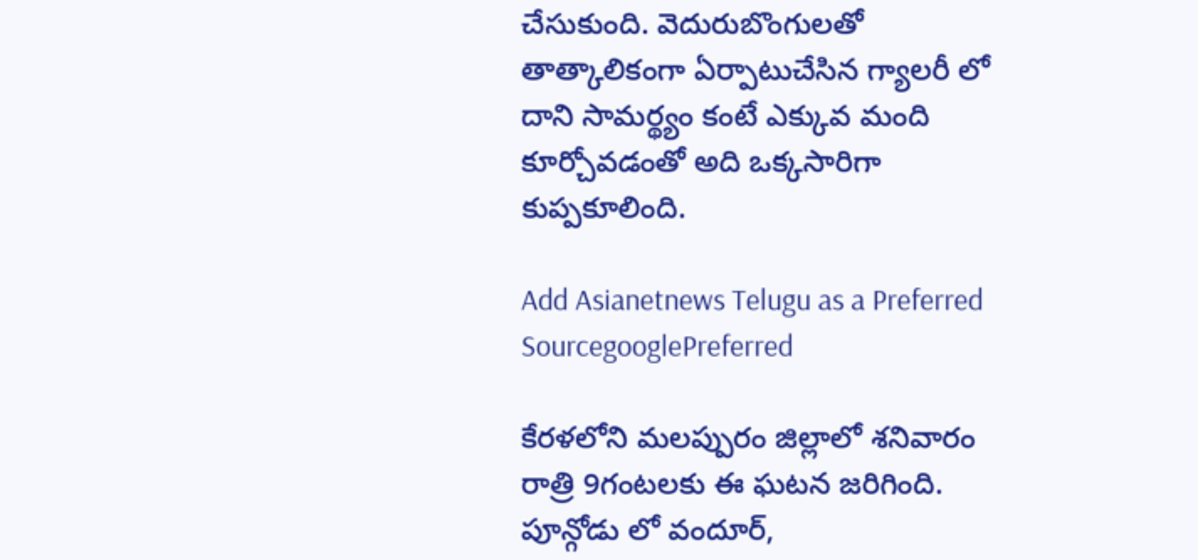చేసుకుంది. వెదురుబొంగులతో తాత్కాలికంగా ఏర్పాటుచేసిన గ్యాలరీ లో దాని సామర్థ్యం కంటే ఎక్కువ మంది కూర్చోవడంతో అది ఒక్కసారిగా కుప్పకూలింది.

Add Asianetnews Telugu as a Preferred SourcegooglePreferred

కేరళలోని మలప్పురం జిల్లాలో శనివారం రాత్రి 9గంటలకు ఈ ఘటన జరిగింది. పూన్గోడు లో వందూర్,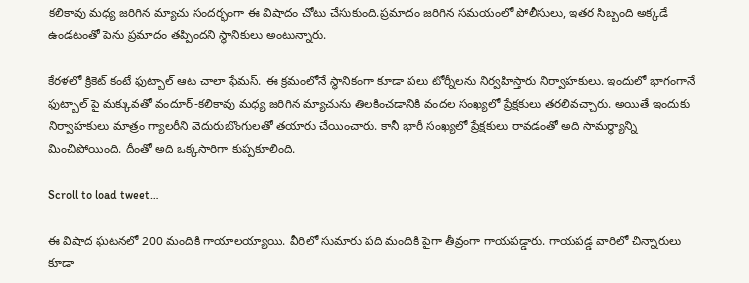కలికావు మధ్య జరిగిన మ్యాచు సందర్భంగా ఈ విషాదం చోటు చేసుకుంది.ప్రమాదం జరిగిన సమయంలో పోలీసులు, ఇతర సిబ్బంది అక్కడే ఉండటంతో పెను ప్రమాదం తప్పిందని స్థానికులు అంటున్నారు.

కేరళలో క్రికెట్ కంటే ఫుట్బాల్ ఆట చాలా ఫేమస్. ఈ క్రమంలోనే స్థానికంగా కూడా పలు టోర్నీలను నిర్వహిస్తారు నిర్వాహకులు. ఇందులో భాగంగానే ఫుట్బాల్ పై మక్కువతో వందూర్-కలికావు మధ్య జరిగిన మ్యాచును తిలకించడానికి వందల సంఖ్యలో ప్రేక్షకులు తరలివచ్చారు. అయితే ఇందుకు నిర్వాహకులు మాత్రం గ్యాలరీని వెదురుబొంగులతో తయారు చేయించారు. కానీ భారీ సంఖ్యలో ప్రేక్షకులు రావడంతో అది సామర్థ్యాన్ని మించిపోయింది. దీంతో అది ఒక్కసారిగా కుప్పకూలింది.

Scroll to load tweet…

ఈ విషాద ఘటనలో 200 మందికి గాయాలయ్యాయి. వీరిలో సుమారు పది మందికి పైగా తీవ్రంగా గాయపడ్డారు. గాయపడ్డ వారిలో చిన్నారులు కూడా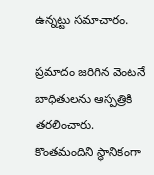ఉన్నట్టు సమాచారం.

ప్రమాదం జరిగిన వెంటనే బాధితులను ఆస్పత్రికి తరలించారు. కొంతమందిని స్థానికంగా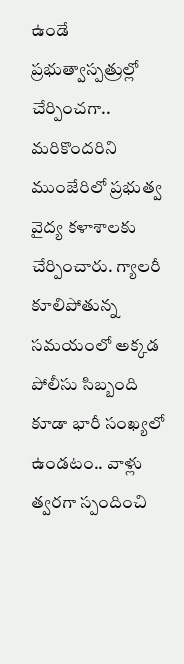ఉండే ప్రభుత్వాస్పత్రుల్లో చేర్పించగా.. మరికొందరిని ముంజేరిలో ప్రభుత్వ వైద్య కళాశాలకు చేర్పించారు. గ్యాలరీ కూలిపోతున్న సమయంలో అక్కడ పోలీసు సిబ్బంది కూడా భారీ సంఖ్యలో ఉండటం.. వాళ్లు త్వరగా స్పందించి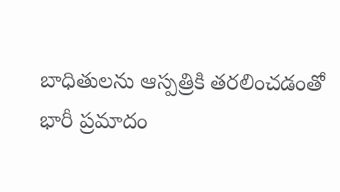బాధితులను ఆస్పత్రికి తరలించడంతో భారీ ప్రమాదం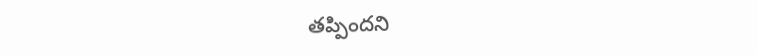తప్పిందని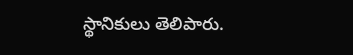స్థానికులు తెలిపారు.